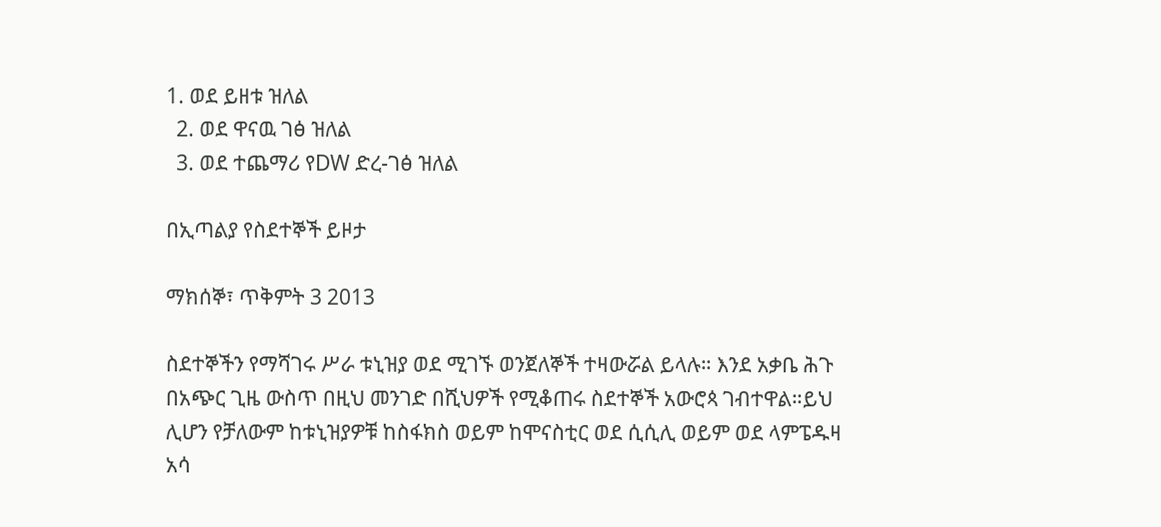1. ወደ ይዘቱ ዝለል
  2. ወደ ዋናዉ ገፅ ዝለል
  3. ወደ ተጨማሪ የDW ድረ-ገፅ ዝለል

በኢጣልያ የስደተኞች ይዞታ

ማክሰኞ፣ ጥቅምት 3 2013

ስደተኞችን የማሻገሩ ሥራ ቱኒዝያ ወደ ሚገኙ ወንጀለኞች ተዛውሯል ይላሉ። እንደ አቃቤ ሕጉ በአጭር ጊዜ ውስጥ በዚህ መንገድ በሺህዎች የሚቆጠሩ ስደተኞች አውሮጳ ገብተዋል።ይህ ሊሆን የቻለውም ከቱኒዝያዎቹ ከስፋክስ ወይም ከሞናስቲር ወደ ሲሲሊ ወይም ወደ ላምፔዱዛ አሳ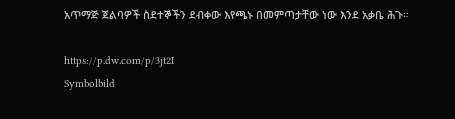አጥማጅ ጀልባዎች ስደተኞችን ደብቀው እየጫኑ በመምጣታቸው ነው እንደ አቃቤ ሕጉ።

https://p.dw.com/p/3jt2I
Symbolbild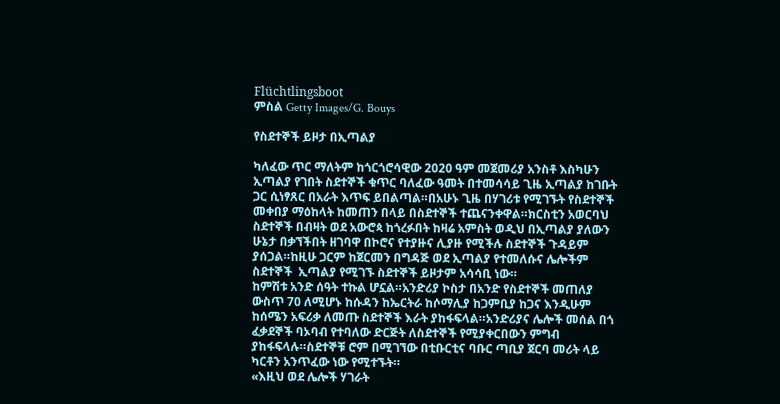Flüchtlingsboot
ምስል Getty Images/G. Bouys

የስደተኞች ይዞታ በኢጣልያ

ካለፈው ጥር ማለትም ከጎርጎሮሳዊው 2020 ዓም መጀመሪያ አንስቶ እስካሁን ኢጣልያ የገበት ስደተኞች ቁጥር ባለፈው ዓመት በተመሳሳይ ጊዜ ኢጣልያ ከገቡት ጋር ሲነፃጸር በአራት እጥፍ ይበልጣል።በአሁኑ ጊዜ በሃገሪቱ የሚገኙት የስደተኞች መቀበያ ማዕከላት ከመጠን በላይ በስደተኞች ተጨናንቀዋል።ክርስቲን አወርባህ ስደተኞች በብዛት ወደ አውሮጳ ከጎረፉበት ከዛሬ አምስት ወዲህ በኢጣልያ ያለውን ሁኔታ በቃኘችበት ዘገባዋ በኮሮና የተያዙና ሊያዙ የሚችሉ ስደተኞች ጉዳይም ያሰጋል።ከዚሁ ጋርም ከጀርመን በግዳጅ ወደ ኢጣልያ የተመለሱና ሌሎችም ስደተኞች  ኢጣልያ የሚገኙ ስደተኞች ይዞታም አሳሳቢ ነው።
ከምሽቱ አንድ ሰዓት ተኩል ሆኗል።አንድሪያ ኮስታ በአንድ የስደተኞች መጠለያ ውስጥ 70 ለሚሆኑ ከሱዳን ከኤርትራ ከሶማሊያ ከጋምቢያ ከጋና እንዲሁም ከሰሜን አፍሪቃ ለመጡ ስደተኞች እራት ያከፋፍላል።አንድሪያና ሌሎች መሰል በጎ ፈቃደኞች ባኦባብ የተባለው ድርጅት ለስደተኞች የሚያቀርበውን ምግብ ያከፋፍላሉ።ስደተኞቹ ሮም በሚገኘው በቲቡርቲና ባቡር ጣቢያ ጀርባ መሪት ላይ  ካርቶን አንጥፈው ነው የሚተኙት።
«እዚህ ወደ ሌሎች ሃገራት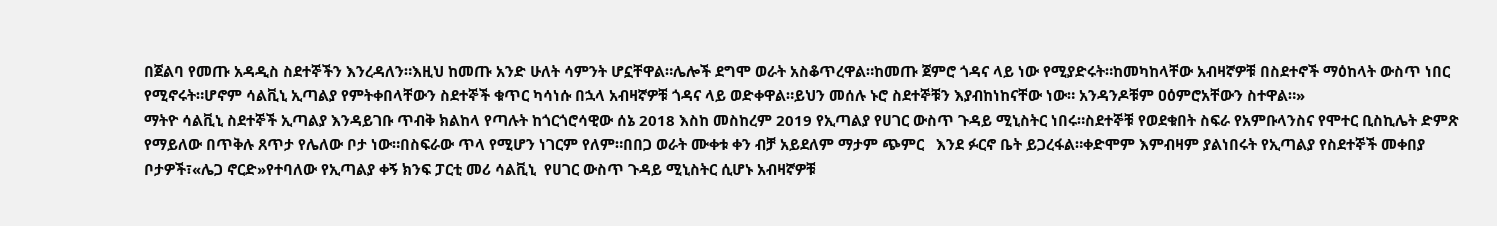በጀልባ የመጡ አዳዲስ ስደተኞችን እንረዳለን።እዚህ ከመጡ አንድ ሁለት ሳምንት ሆኗቸዋል።ሌሎች ደግሞ ወራት አስቆጥረዋል።ከመጡ ጀምሮ ጎዳና ላይ ነው የሚያድሩት።ከመካከላቸው አብዛኛዎቹ በስደተኖች ማዕከላት ውስጥ ነበር የሚኖሩት።ሆኖም ሳልቪኒ ኢጣልያ የምትቀበላቸውን ስደተኞች ቁጥር ካሳነሱ በኋላ አብዛኛዎቹ ጎዳና ላይ ወድቀዋል።ይህን መሰሉ ኑሮ ስደተኞቹን እያብከነከናቸው ነው። አንዳንዶቹም ዐዕምሮአቸውን ስተዋል።»
ማትዮ ሳልቪኒ ስደተኞች ኢጣልያ እንዳይገቡ ጥብቅ ክልከላ የጣሉት ከጎርጎሮሳዊው ሰኔ 2018 እስከ መስከረም 2019 የኢጣልያ የሀገር ውስጥ ጉዳይ ሚኒስትር ነበሩ።ስደተኞቹ የወደቁበት ስፍራ የአምቡላንስና የሞተር ቢስኪሌት ድምጽ የማይለው በጥቅሉ ጸጥታ የሌለው ቦታ ነው።በስፍራው ጥላ የሚሆን ነገርም የለም።በበጋ ወራት ሙቀቱ ቀን ብቻ አይደለም ማታም ጭምር   እንደ ፉርኖ ቤት ይጋረፋል።ቀድሞም እምብዛም ያልነበሩት የኢጣልያ የስደተኞች መቀበያ ቦታዎች፣«ሌጋ ኖርድ»የተባለው የኢጣልያ ቀኝ ክንፍ ፓርቲ መሪ ሳልቪኒ  የሀገር ውስጥ ጉዳይ ሚኒስትር ሲሆኑ አብዛኛዎቹ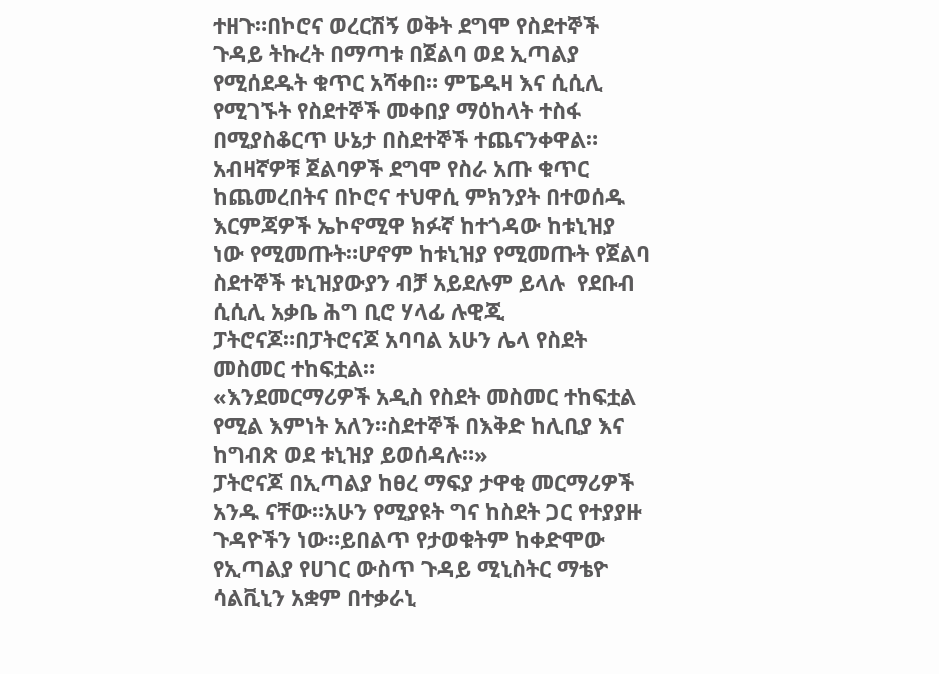ተዘጉ።በኮሮና ወረርሽኝ ወቅት ደግሞ የስደተኞች ጉዳይ ትኩረት በማጣቱ በጀልባ ወደ ኢጣልያ የሚሰደዱት ቁጥር አሻቀበ። ምፔዱዛ እና ሲሲሊ የሚገኙት የስደተኞች መቀበያ ማዕከላት ተስፋ በሚያስቆርጥ ሁኔታ በስደተኞች ተጨናንቀዋል። አብዛኛዎቹ ጀልባዎች ደግሞ የስራ አጡ ቁጥር ከጨመረበትና በኮሮና ተህዋሲ ምክንያት በተወሰዱ እርምጃዎች ኤኮኖሚዋ ክፉኛ ከተጎዳው ከቱኒዝያ ነው የሚመጡት።ሆኖም ከቱኒዝያ የሚመጡት የጀልባ ስደተኞች ቱኒዝያውያን ብቻ አይደሉም ይላሉ  የደቡብ ሲሲሊ አቃቤ ሕግ ቢሮ ሃላፊ ሉዊጂ ፓትሮናጆ።በፓትሮናጆ አባባል አሁን ሌላ የስደት መስመር ተከፍቷል።
«እንደመርማሪዎች አዲስ የስደት መስመር ተከፍቷል የሚል እምነት አለን።ስደተኞች በእቅድ ከሊቢያ እና ከግብጽ ወደ ቱኒዝያ ይወሰዳሉ።»
ፓትሮናጆ በኢጣልያ ከፀረ ማፍያ ታዋቂ መርማሪዎች አንዱ ናቸው።አሁን የሚያዩት ግና ከስደት ጋር የተያያዙ ጉዳዮችን ነው።ይበልጥ የታወቁትም ከቀድሞው የኢጣልያ የሀገር ውስጥ ጉዳይ ሚኒስትር ማቴዮ ሳልቪኒን አቋም በተቃራኒ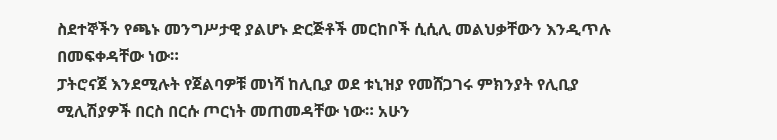ስደተኞችን የጫኑ መንግሥታዊ ያልሆኑ ድርጅቶች መርከቦች ሲሲሊ መልህቃቸውን እንዲጥሉ በመፍቀዳቸው ነው።
ፓትሮናጀ እንደሚሉት የጀልባዎቹ መነሻ ከሊቢያ ወደ ቱኒዝያ የመሸጋገሩ ምክንያት የሊቢያ ሚሊሽያዎች በርስ በርሱ ጦርነት መጠመዳቸው ነው። አሁን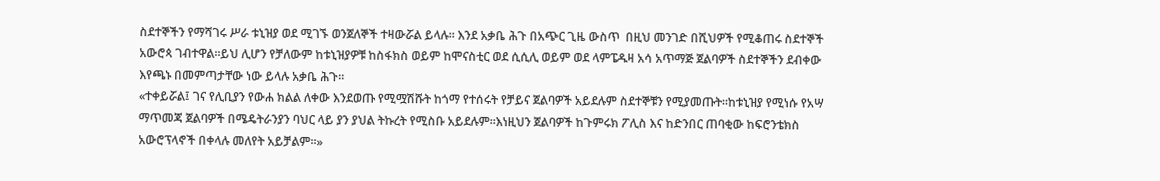ስደተኞችን የማሻገሩ ሥራ ቱኒዝያ ወደ ሚገኙ ወንጀለኞች ተዛውሯል ይላሉ። እንደ አቃቤ ሕጉ በአጭር ጊዜ ውስጥ  በዚህ መንገድ በሺህዎች የሚቆጠሩ ስደተኞች አውሮጳ ገብተዋል።ይህ ሊሆን የቻለውም ከቱኒዝያዎቹ ከስፋክስ ወይም ከሞናስቲር ወደ ሲሲሊ ወይም ወደ ላምፔዱዛ አሳ አጥማጅ ጀልባዎች ስደተኞችን ደብቀው እየጫኑ በመምጣታቸው ነው ይላሉ አቃቤ ሕጉ።
«ተቀይሯል፤ ገና የሊቢያን የውሐ ክልል ለቀው እንደወጡ የሚሟሽሹት ከጎማ የተሰሩት የቻይና ጀልባዎች አይደሉም ስደተኞቹን የሚያመጡት።ከቱኒዝያ የሚነሱ የአሣ ማጥመጃ ጀልባዎች በሜዴትራንያን ባህር ላይ ያን ያህል ትኩረት የሚስቡ አይደሉም።እነዚህን ጀልባዎች ከጉምሩክ ፖሊስ እና ከድንበር ጠባቂው ከፍሮንቴክስ አውሮፕላኖች በቀላሉ መለየት አይቻልም።»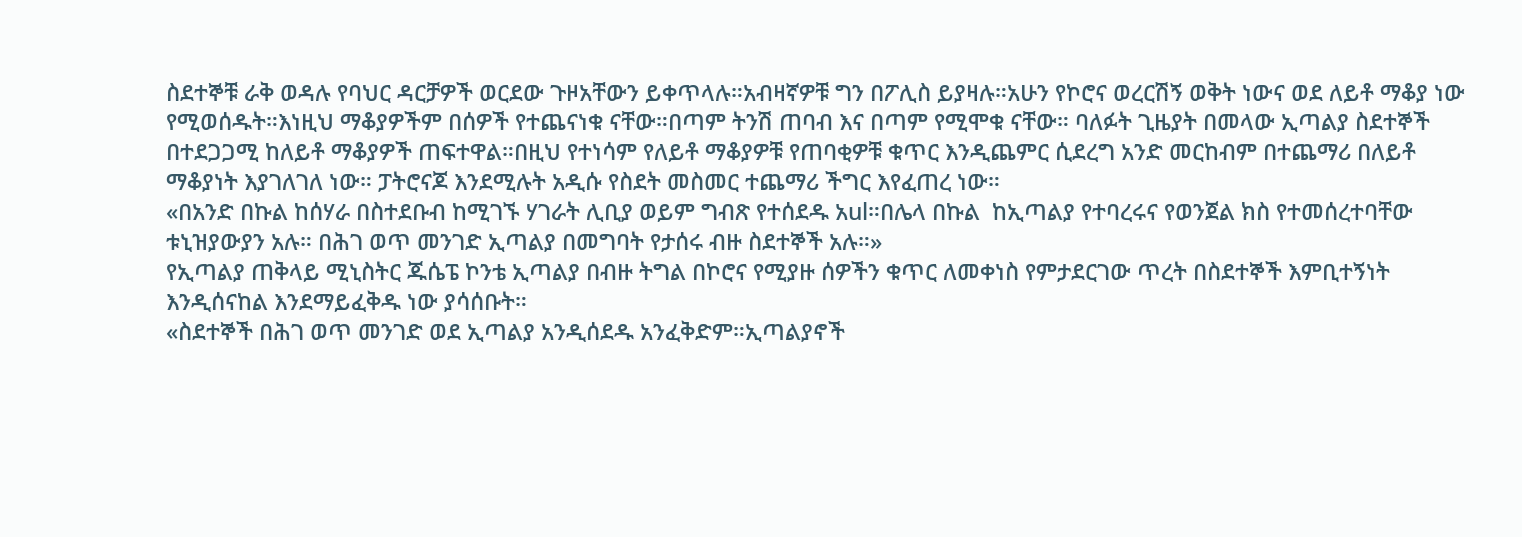ስደተኞቹ ራቅ ወዳሉ የባህር ዳርቻዎች ወርደው ጉዞአቸውን ይቀጥላሉ።አብዛኛዎቹ ግን በፖሊስ ይያዛሉ።አሁን የኮሮና ወረርሽኝ ወቅት ነውና ወደ ለይቶ ማቆያ ነው የሚወሰዱት።እነዚህ ማቆያዎችም በሰዎች የተጨናነቁ ናቸው።በጣም ትንሽ ጠባብ እና በጣም የሚሞቁ ናቸው። ባለፉት ጊዜያት በመላው ኢጣልያ ስደተኞች በተደጋጋሚ ከለይቶ ማቆያዎች ጠፍተዋል።በዚህ የተነሳም የለይቶ ማቆያዎቹ የጠባቂዎቹ ቁጥር እንዲጨምር ሲደረግ አንድ መርከብም በተጨማሪ በለይቶ ማቆያነት እያገለገለ ነው። ፓትሮናጆ እንደሚሉት አዲሱ የስደት መስመር ተጨማሪ ችግር እየፈጠረ ነው።
«በአንድ በኩል ከሰሃራ በስተደቡብ ከሚገኙ ሃገራት ሊቢያ ወይም ግብጽ የተሰደዱ አul።በሌላ በኩል  ከኢጣልያ የተባረሩና የወንጀል ክስ የተመሰረተባቸው ቱኒዝያውያን አሉ። በሕገ ወጥ መንገድ ኢጣልያ በመግባት የታሰሩ ብዙ ስደተኞች አሉ።»
የኢጣልያ ጠቅላይ ሚኒስትር ጁሴፔ ኮንቴ ኢጣልያ በብዙ ትግል በኮሮና የሚያዙ ሰዎችን ቁጥር ለመቀነስ የምታደርገው ጥረት በስደተኞች እምቢተኝነት እንዲሰናከል እንደማይፈቅዱ ነው ያሳሰቡት።
«ስደተኞች በሕገ ወጥ መንገድ ወደ ኢጣልያ አንዲሰደዱ አንፈቅድም።ኢጣልያኖች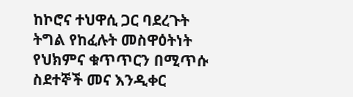ከኮሮና ተህዋሲ ጋር ባደረጉት ትግል የከፈሉት መስዋዕትነት የህክምና ቁጥጥርን በሚጥሱ ስደተኞች መና እንዲቀር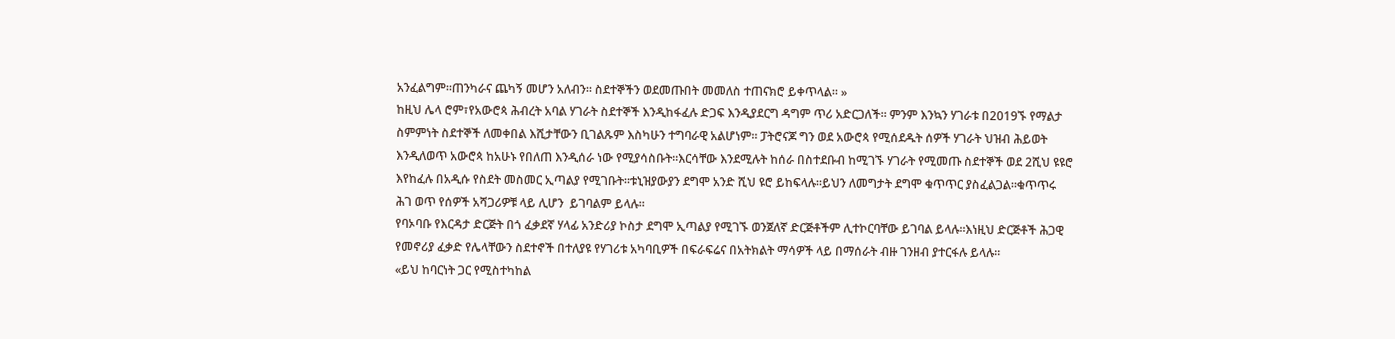አንፈልግም።ጠንካራና ጨካኝ መሆን አለብን። ስደተኞችን ወደመጡበት መመለስ ተጠናክሮ ይቀጥላል። »
ከዚህ ሌላ ሮም፣የአውሮጳ ሕብረት አባል ሃገራት ስደተኞች እንዲከፋፈሉ ድጋፍ እንዲያደርግ ዳግም ጥሪ አድርጋለች። ምንም እንኳን ሃገራቱ በ2019ኙ የማልታ ስምምነት ስደተኞች ለመቀበል እሺታቸውን ቢገልጹም እስካሁን ተግባራዊ አልሆነም። ፓትሮናጆ ግን ወደ አውሮጳ የሚሰደዱት ሰዎች ሃገራት ህዝብ ሕይወት እንዲለወጥ አውሮጳ ከአሁኑ የበለጠ እንዲሰራ ነው የሚያሳስቡት።እርሳቸው እንደሚሉት ከሰራ በስተደቡብ ከሚገኙ ሃገራት የሚመጡ ስደተኞች ወደ 2ሺህ ዩዩሮ እየከፈሉ በአዲሱ የስደት መስመር ኢጣልያ የሚገቡት።ቱኒዝያውያን ደግሞ አንድ ሺህ ዩሮ ይከፍላሉ።ይህን ለመግታት ደግሞ ቁጥጥር ያስፈልጋል።ቁጥጥሩ ሕገ ወጥ የሰዎች አሻጋሪዎቹ ላይ ሊሆን  ይገባልም ይላሉ።
የባኦባቡ የእርዳታ ድርጅት በጎ ፈቃደኛ ሃላፊ አንድሪያ ኮስታ ደግሞ ኢጣልያ የሚገኙ ወንጀለኛ ድርጅቶችም ሊተኮርባቸው ይገባል ይላሉ።እነዚህ ድርጅቶች ሕጋዊ የመኖሪያ ፈቃድ የሌላቸውን ስደተኖች በተለያዩ የሃገሪቱ አካባቢዎች በፍራፍሬና በአትክልት ማሳዎች ላይ በማሰራት ብዙ ገንዘብ ያተርፋሉ ይላሉ።
«ይህ ከባርነት ጋር የሚስተካከል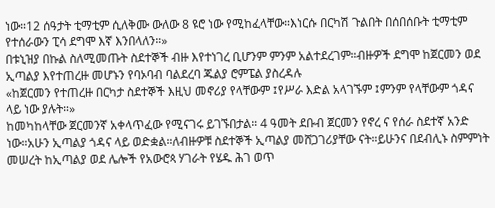ነው።12 ሰዓታት ቲማቲም ሲለቅሙ ውለው 8 ዩሮ ነው የሚከፈላቸው።እነርሱ በርካሽ ጉልበት በሰበሰቡት ቲማቲም የተሰራውን ፒሳ ደግሞ እኛ እንበላለን።»
በቱኒዝያ በኩል ስለሚመጡት ስደተኞች ብዙ እየተነገረ ቢሆንም ምንም አልተደረገም።ብዙዎች ደግሞ ከጀርመን ወደ ኢጣልያ እየተጠረዙ መሆኑን የባኦባብ ባልደረባ ጁልያ ሮምፔል ያስረዳሉ
«ከጀርመን የተጠረዙ በርካታ ስደተኞች እዚህ መኖሪያ የላቸውም ፤የሥራ እድል አላገኙም ፤ምንም የላቸውም ጎዳና ላይ ነው ያሉት።»
ከመካከላቸው ጀርመንኛ አቀላጥፈው የሚናገሩ ይገኙበታል። 4 ዓመት ደቡብ ጀርመን የኖረ ና የሰራ ስደተኛ አንድ ነው።አሁን ኢጣልያ ጎዳና ላይ ወድቋል።ለብዙዎቹ ስደተኞች ኢጣልያ መሸጋገሪያቸው ናት።ይሁንና በደብሊኑ ስምምነት መሠረት ከኢጣልያ ወደ ሌሎች የአውሮጳ ሃገራት የሄዱ ሕገ ወጥ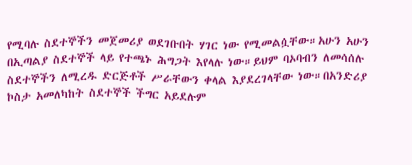የሚባሉ ስደተኞችን መጀመሪያ ወደገቡበት ሃገር ነው የሚመልሷቸው።አሁን አሁን በኢጣልያ ስደተኞች ላይ የተጫኑ ሕግጋት እየላሉ ነው።ይህም ባኦባብን ለመሳሰሉ ስደተኞችን ለሚረዱ ድርጅቶች ሥራቸውን ቀላል እያደረገላቸው ነው።በአንድሪያ ኮስታ አመለካከት ስደተኞች ችግር አይደሉም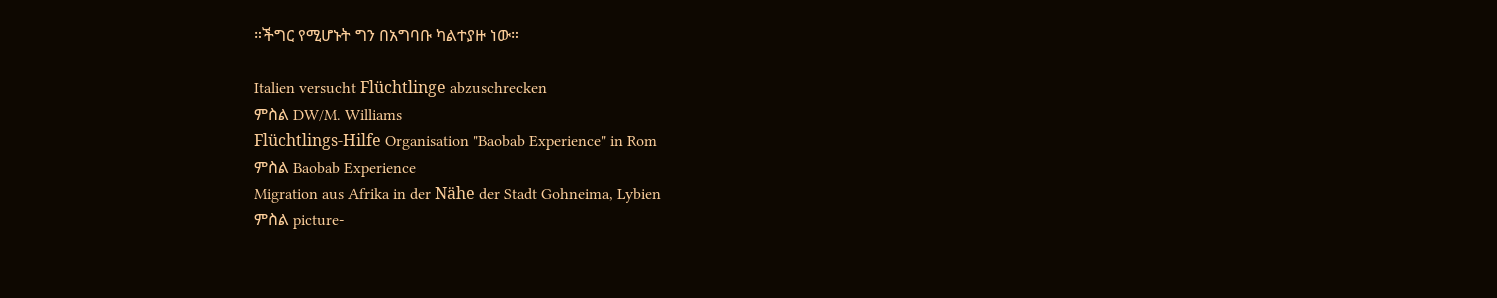።ችግር የሚሆኑት ግን በአግባቡ ካልተያዙ ነው።

Italien versucht Flüchtlinge abzuschrecken
ምስል DW/M. Williams
Flüchtlings-Hilfe Organisation "Baobab Experience" in Rom
ምስል Baobab Experience
Migration aus Afrika in der Nähe der Stadt Gohneima, Lybien
ምስል picture-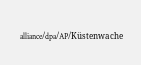alliance/dpa/AP/Küstenwache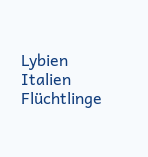Lybien
Italien Flüchtlinge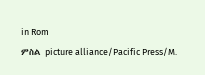in Rom
ምስል picture alliance/Pacific Press/M.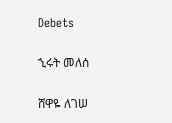Debets

ኂሩት መለሰ

ሸዋዬ ለገሠ